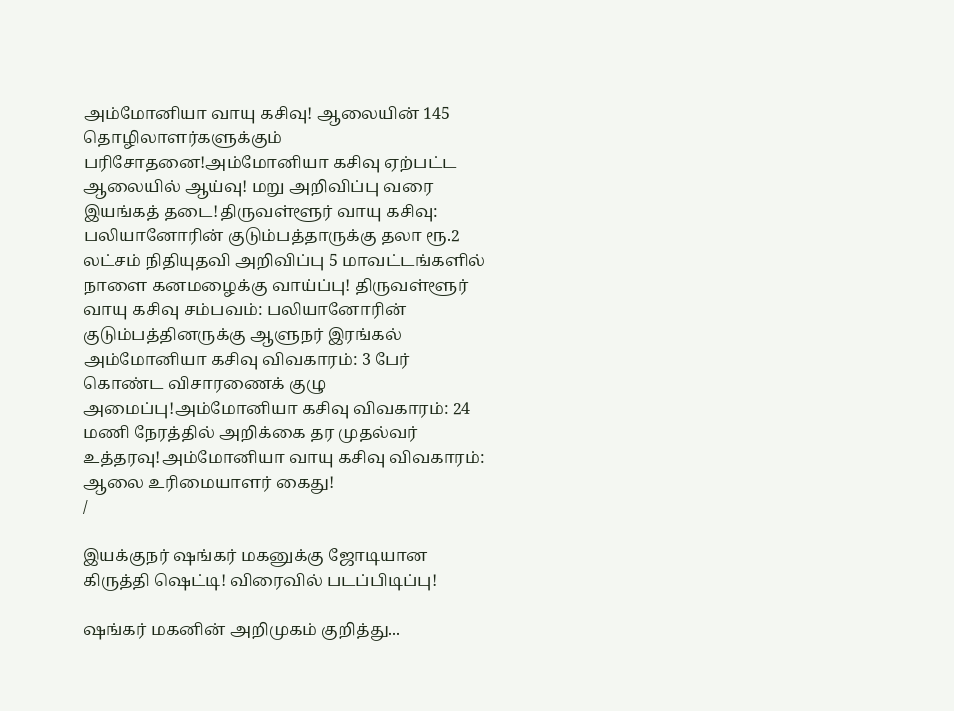அம்மோனியா வாயு கசிவு! ஆலையின் 145 தொழிலாளர்களுக்கும் பரிசோதனை!அம்மோனியா கசிவு ஏற்பட்ட ஆலையில் ஆய்வு! மறு அறிவிப்பு வரை இயங்கத் தடை!திருவள்ளூர் வாயு கசிவு: பலியானோரின் குடும்பத்தாருக்கு தலா ரூ.2 லட்சம் நிதியுதவி அறிவிப்பு 5 மாவட்டங்களில் நாளை கனமழைக்கு வாய்ப்பு! திருவள்ளூர் வாயு கசிவு சம்பவம்: பலியானோரின் குடும்பத்தினருக்கு ஆளுநர் இரங்கல் அம்மோனியா கசிவு விவகாரம்: 3 பேர் கொண்ட விசாரணைக் குழு அமைப்பு!அம்மோனியா கசிவு விவகாரம்: 24 மணி நேரத்தில் அறிக்கை தர முதல்வர் உத்தரவு!அம்மோனியா வாயு கசிவு விவகாரம்: ஆலை உரிமையாளர் கைது!
/

இயக்குநர் ஷங்கர் மகனுக்கு ஜோடியான கிருத்தி ஷெட்டி! விரைவில் படப்பிடிப்பு!

ஷங்கர் மகனின் அறிமுகம் குறித்து...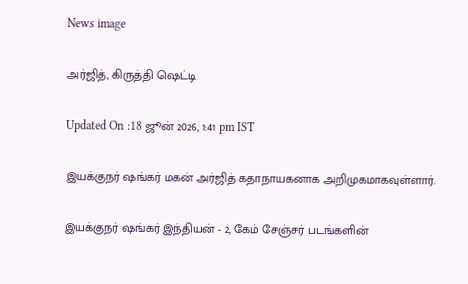News image

அர்ஜித், கிருத்தி ஷெட்டி

Updated On :18 ஜூன் 2026, 1:41 pm IST

இயக்குநர் ஷங்கர் மகன் அர்ஜித் கதாநாயகனாக அறிமுகமாகவுள்ளார்.

இயக்குநர் ஷங்கர் இந்தியன் - 2, கேம் சேஞ்சர் படங்களின்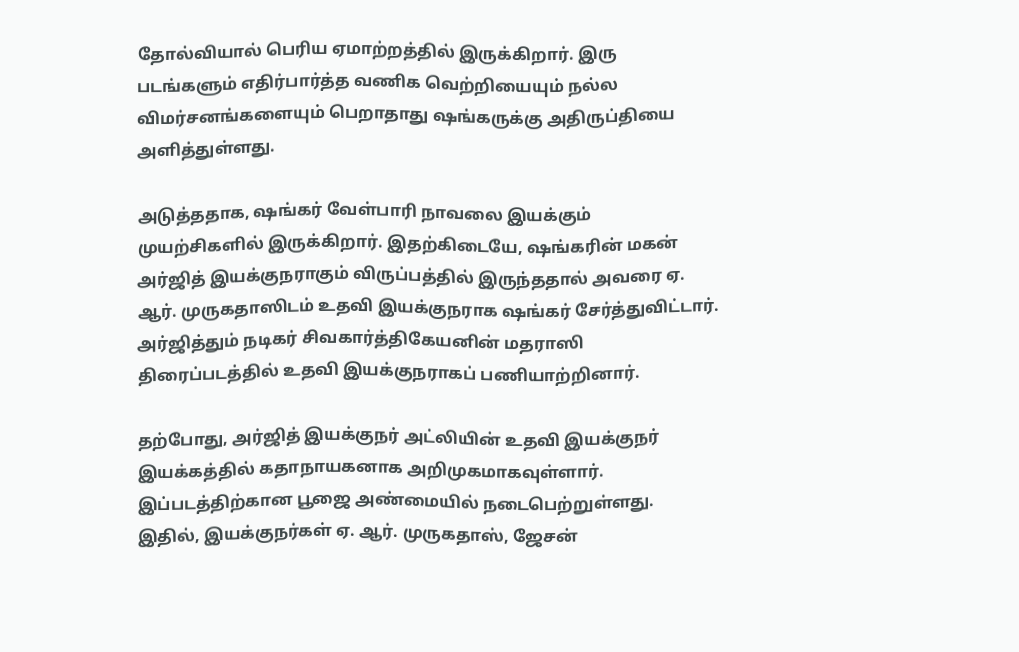தோல்வியால் பெரிய ஏமாற்றத்தில் இருக்கிறார். இரு படங்களும் எதிர்பார்த்த வணிக வெற்றியையும் நல்ல விமர்சனங்களையும் பெறாதாது ஷங்கருக்கு அதிருப்தியை அளித்துள்ளது.

அடுத்ததாக, ஷங்கர் வேள்பாரி நாவலை இயக்கும் முயற்சிகளில் இருக்கிறார். இதற்கிடையே, ஷங்கரின் மகன் அர்ஜித் இயக்குநராகும் விருப்பத்தில் இருந்ததால் அவரை ஏ. ஆர். முருகதாஸிடம் உதவி இயக்குநராக ஷங்கர் சேர்த்துவிட்டார். அர்ஜித்தும் நடிகர் சிவகார்த்திகேயனின் மதராஸி திரைப்படத்தில் உதவி இயக்குநராகப் பணியாற்றினார்.

தற்போது, அர்ஜித் இயக்குநர் அட்லியின் உதவி இயக்குநர் இயக்கத்தில் கதாநாயகனாக அறிமுகமாகவுள்ளார். இப்படத்திற்கான பூஜை அண்மையில் நடைபெற்றுள்ளது. இதில், இயக்குநர்கள் ஏ. ஆர். முருகதாஸ், ஜேசன்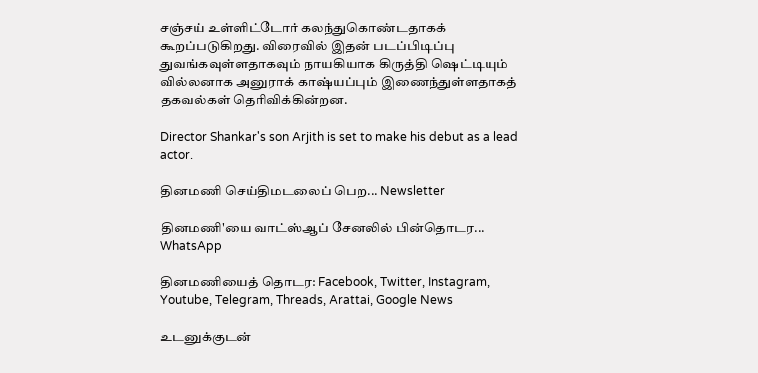சஞ்சய் உள்ளிட்டோர் கலந்துகொண்டதாகக் கூறப்படுகிறது. விரைவில் இதன் படப்பிடிப்பு துவங்கவுள்ளதாகவும் நாயகியாக கிருத்தி ஷெட்டியும் வில்லனாக அனுராக் காஷ்யப்பும் இணைந்துள்ளதாகத் தகவல்கள் தெரிவிக்கின்றன.

Director Shankar's son Arjith is set to make his debut as a lead actor.

தினமணி செய்திமடலைப் பெற... Newsletter

தினமணி'யை வாட்ஸ்ஆப் சேனலில் பின்தொடர... WhatsApp

தினமணியைத் தொடர: Facebook, Twitter, Instagram, Youtube, Telegram, Threads, Arattai, Google News

உடனுக்குடன்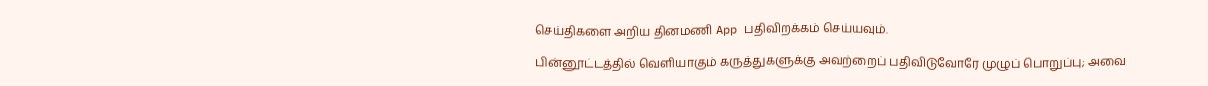செய்திகளை அறிய தினமணி App பதிவிறக்கம் செய்யவும்.

பின்னூட்டத்தில் வெளியாகும் கருத்துகளுக்கு அவற்றைப் பதிவிடுவோரே முழுப் பொறுப்பு; அவை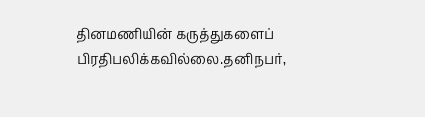தினமணியின் கருத்துகளைப் பிரதிபலிக்கவில்லை.தனிநபர்,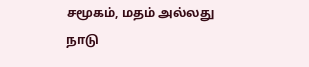சமூகம், மதம் அல்லது நாடு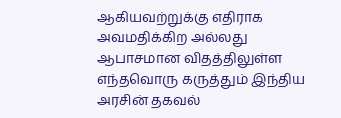ஆகியவற்றுக்கு எதிராக அவமதிக்கிற அல்லது ஆபாசமான விதத்திலுள்ள எந்தவொரு கருத்தும் இந்திய அரசின் தகவல்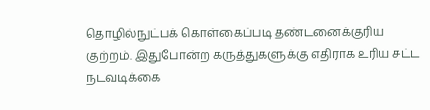தொழில்நுட்பக் கொள்கைப்படி தண்டனைக்குரிய குற்றம். இதுபோன்ற கருத்துகளுக்கு எதிராக உரிய சட்ட நடவடிக்கை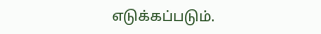எடுக்கப்படும்.